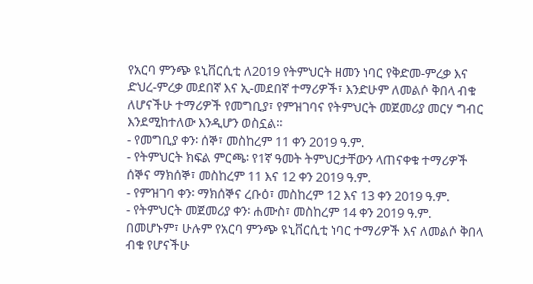የአርባ ምንጭ ዩኒቨርሲቲ ለ2019 የትምህርት ዘመን ነባር የቅድመ-ምረቃ እና ድህረ-ምረቃ መደበኛ እና ኢ-መደበኛ ተማሪዎች፣ እንድሁም ለመልሶ ቅበላ ብቁ ለሆናችሁ ተማሪዎች የመግቢያ፣ የምዝገባና የትምህርት መጀመሪያ መርሃ ግብር እንደሚከተለው እንዲሆን ወስኗል፡፡
- የመግቢያ ቀን፡ ሰኞ፣ መስከረም 11 ቀን 2019 ዓ.ም.
- የትምህርት ክፍል ምርጫ፡ የ1ኛ ዓመት ትምህርታቸውን ላጠናቀቁ ተማሪዎች ሰኞና ማክሰኞ፣ መስከረም 11 እና 12 ቀን 2019 ዓ.ም.
- የምዝገባ ቀን፡ ማክሰኞና ረቡዕ፣ መስከረም 12 እና 13 ቀን 2019 ዓ.ም.
- የትምህርት መጀመሪያ ቀን፡ ሐሙስ፣ መስከረም 14 ቀን 2019 ዓ.ም.
በመሆኑም፣ ሁሉም የአርባ ምንጭ ዩኒቨርሲቲ ነባር ተማሪዎች እና ለመልሶ ቅበላ ብቁ የሆናችሁ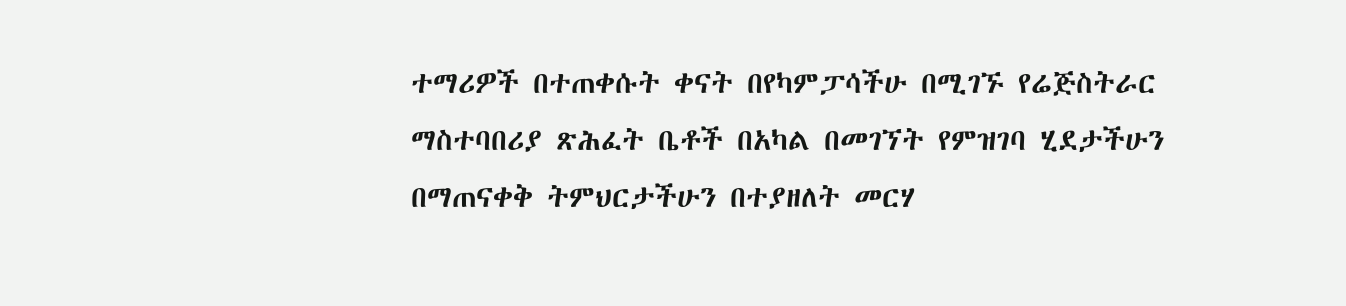ተማሪዎች በተጠቀሱት ቀናት በየካምፓሳችሁ በሚገኙ የሬጅስትራር ማስተባበሪያ ጽሕፈት ቤቶች በአካል በመገኘት የምዝገባ ሂደታችሁን በማጠናቀቅ ትምህርታችሁን በተያዘለት መርሃ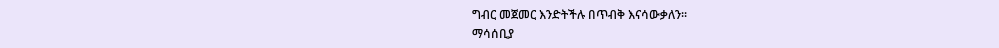ግብር መጀመር እንድትችሉ በጥብቅ እናሳውቃለን፡፡
ማሳሰቢያ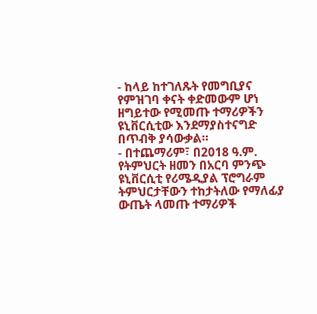- ከላይ ከተገለጹት የመግቢያና የምዝገባ ቀናት ቀድመውም ሆነ ዘግይተው የሚመጡ ተማሪዎችን ዩኒቨርሲቲው እንደማያስተናግድ በጥብቅ ያሳውቃል።
- በተጨማሪም፣ በ2018 ዓ.ም. የትምህርት ዘመን በአርባ ምንጭ ዩኒቨርሲቲ የሪሜዲያል ፕሮግራም ትምህርታቸውን ተከታትለው የማለፊያ ውጤት ላመጡ ተማሪዎች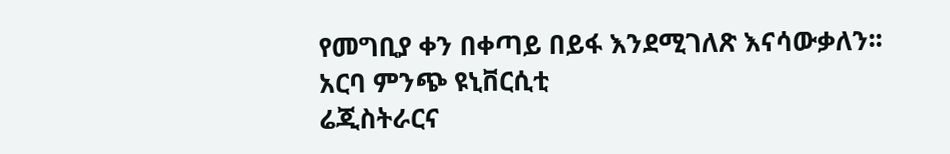የመግቢያ ቀን በቀጣይ በይፋ እንደሚገለጽ እናሳውቃለን፡፡
አርባ ምንጭ ዩኒቨርሲቲ
ሬጂስትራርና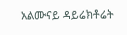አልሙናይ ዳይሬክቶሬት